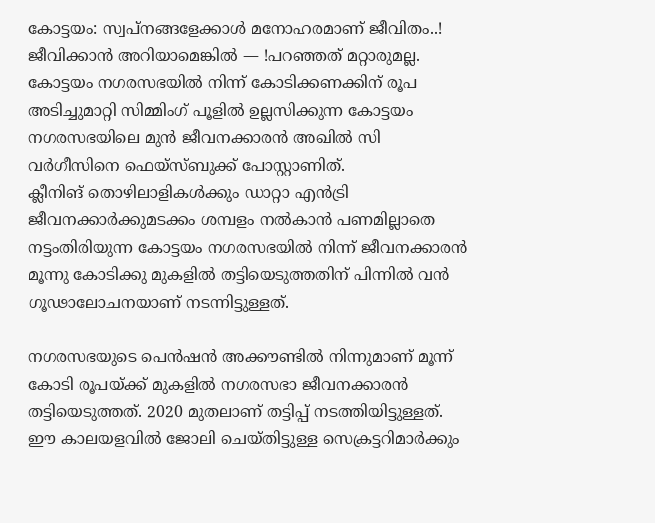കോട്ടയം: സ്വപ്നങ്ങളേക്കാൾ മനോഹരമാണ് ജീവിതം..! ജീവിക്കാൻ അറിയാമെങ്കിൽ — !പറഞ്ഞത് മറ്റാരുമല്ല. കോട്ടയം നഗരസഭയിൽ നിന്ന് കോടിക്കണക്കിന് രൂപ അടിച്ചുമാറ്റി സിമ്മിംഗ് പൂളിൽ ഉല്ലസിക്കുന്ന കോട്ടയം നഗരസഭയിലെ മുൻ ജീവനക്കാരൻ അഖിൽ സി വർഗീസിനെ ഫെയ്സ്ബുക്ക് പോസ്റ്റാണിത്.
ക്ലീനിങ് തൊഴിലാളികൾക്കും ഡാറ്റാ എൻട്രി ജീവനക്കാർക്കുമടക്കം ശമ്പളം നൽകാൻ പണമില്ലാതെ നട്ടംതിരിയുന്ന കോട്ടയം നഗരസഭയിൽ നിന്ന് ജീവനക്കാരൻ മൂന്നു കോടിക്കു മുകളിൽ തട്ടിയെടുത്തതിന് പിന്നിൽ വൻ ഗൂഢാലോചനയാണ് നടന്നിട്ടുള്ളത്.

നഗരസഭയുടെ പെൻഷൻ അക്കൗണ്ടിൽ നിന്നുമാണ് മൂന്ന് കോടി രൂപയ്ക്ക് മുകളിൽ നഗരസഭാ ജീവനക്കാരൻ തട്ടിയെടുത്തത്. 2020 മുതലാണ് തട്ടിപ്പ് നടത്തിയിട്ടുള്ളത്. ഈ കാലയളവിൽ ജോലി ചെയ്തിട്ടുള്ള സെക്രട്ടറിമാർക്കും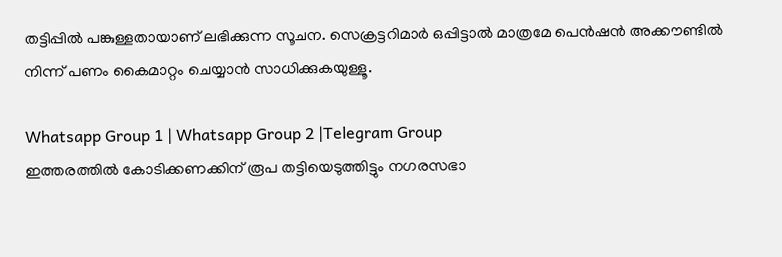തട്ടിപ്പിൽ പങ്കുള്ളതായാണ് ലഭിക്കുന്ന സൂചന. സെക്രട്ടറിമാർ ഒപ്പിട്ടാൽ മാത്രമേ പെൻഷൻ അക്കൗണ്ടിൽ നിന്ന് പണം കൈമാറ്റം ചെയ്യാൻ സാധിക്കുകയുള്ളൂ.

Whatsapp Group 1 | Whatsapp Group 2 |Telegram Group
ഇത്തരത്തിൽ കോടിക്കണക്കിന് രൂപ തട്ടിയെടുത്തിട്ടും നഗരസഭാ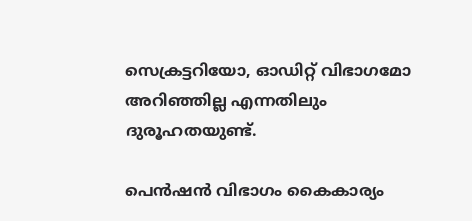സെക്രട്ടറിയോ, ഓഡിറ്റ് വിഭാഗമോ അറിഞ്ഞില്ല എന്നതിലും ദുരൂഹതയുണ്ട്.

പെൻഷൻ വിഭാഗം കൈകാര്യം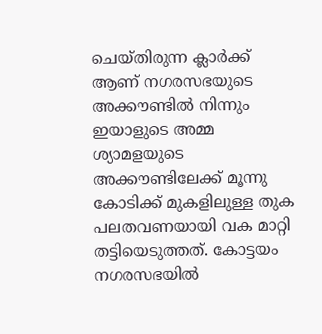ചെയ്തിരുന്ന ക്ലാർക്ക് ആണ് നഗരസഭയുടെ അക്കൗണ്ടിൽ നിന്നും ഇയാളുടെ അമ്മ ശ്യാമളയുടെ അക്കൗണ്ടിലേക്ക് മൂന്നു കോടിക്ക് മുകളിലുള്ള തുക പലതവണയായി വക മാറ്റി തട്ടിയെടുത്തത്. കോട്ടയം നഗരസഭയിൽ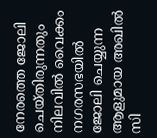നേരത്തെ ജോലി ചെയ്തിരുന്നതും നിലവിൽ വൈക്കം നഗരസഭയിൽ ജോലി ചെയ്യുന്ന ആളുമായ അഖിൽ സി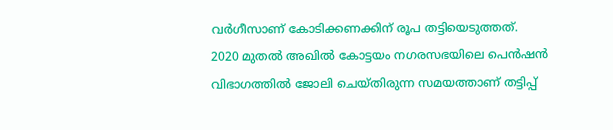വർഗീസാണ് കോടിക്കണക്കിന് രൂപ തട്ടിയെടുത്തത്.
2020 മുതൽ അഖിൽ കോട്ടയം നഗരസഭയിലെ പെൻഷൻ വിഭാഗത്തിൽ ജോലി ചെയ്തിരുന്ന സമയത്താണ് തട്ടിപ്പ്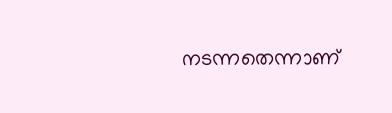നടന്നതെന്നാണ്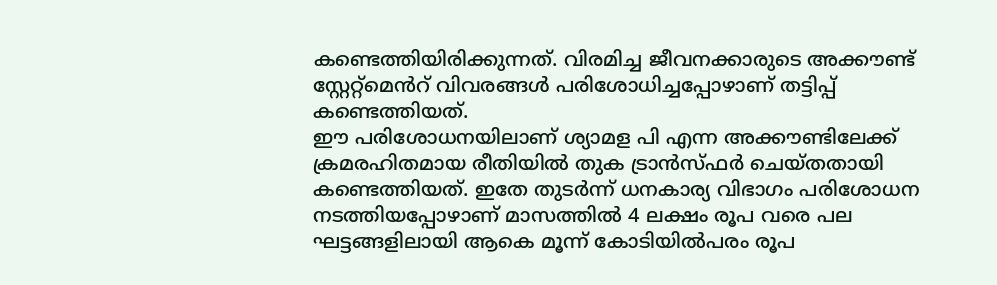കണ്ടെത്തിയിരിക്കുന്നത്. വിരമിച്ച ജീവനക്കാരുടെ അക്കൗണ്ട് സ്റ്റേറ്റ്മെൻറ് വിവരങ്ങൾ പരിശോധിച്ചപ്പോഴാണ് തട്ടിപ്പ് കണ്ടെത്തിയത്.
ഈ പരിശോധനയിലാണ് ശ്യാമള പി എന്ന അക്കൗണ്ടിലേക്ക് ക്രമരഹിതമായ രീതിയിൽ തുക ട്രാൻസ്ഫർ ചെയ്തതായി കണ്ടെത്തിയത്. ഇതേ തുടർന്ന് ധനകാര്യ വിഭാഗം പരിശോധന നടത്തിയപ്പോഴാണ് മാസത്തിൽ 4 ലക്ഷം രൂപ വരെ പല ഘട്ടങ്ങളിലായി ആകെ മൂന്ന് കോടിയിൽപരം രൂപ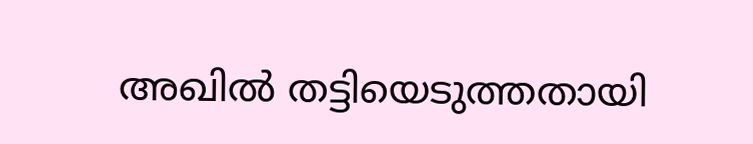അഖിൽ തട്ടിയെടുത്തതായി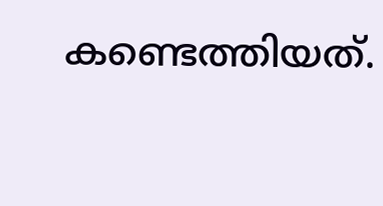കണ്ടെത്തിയത്.